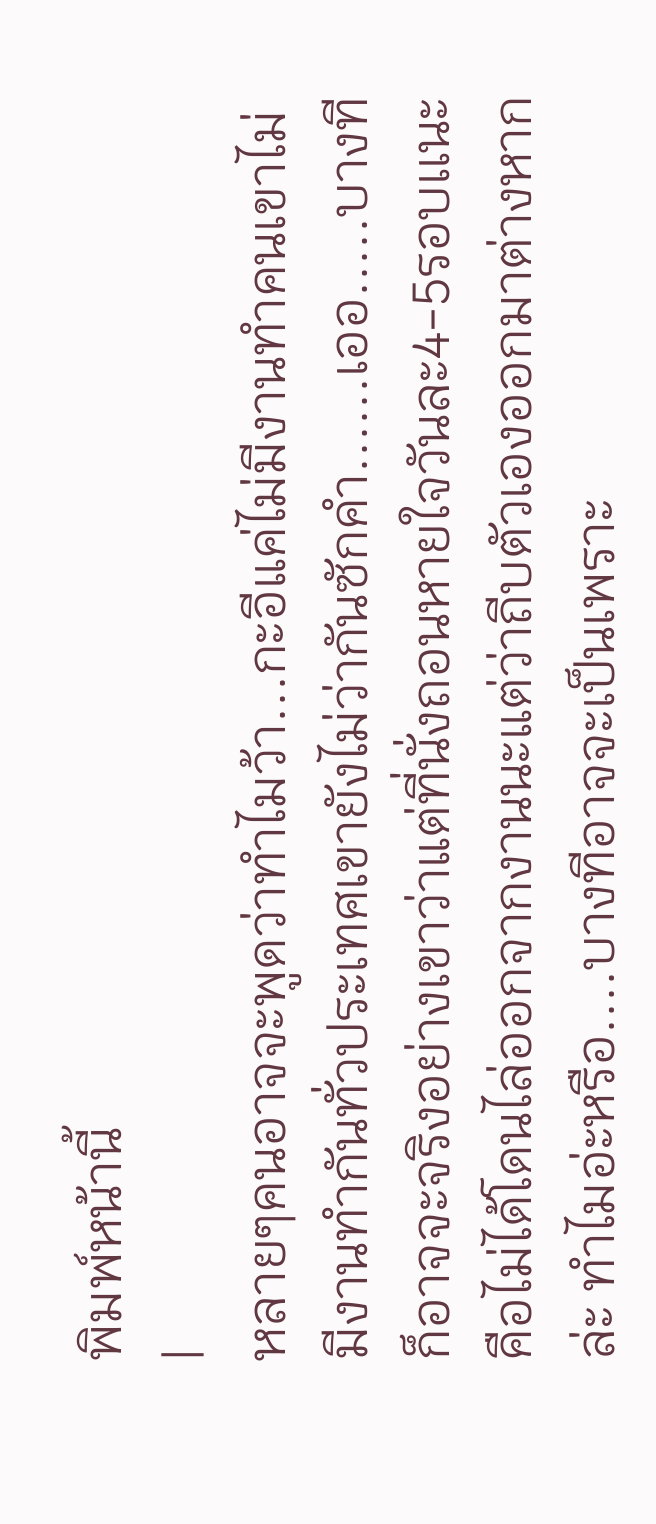พิมพ์หน้านี้
|
หลายๆคนอาจจะพูดว่าทำไมว้า...กะอีแค่ไม่มีงานทำคนเขาไม่มีงานทำกันทั่วประเทศเขายังไม่ว่ากันซักคำ......เออ.....บางทีก็อาจจะจริงอย่างเขาว่าแต่ที่นั่งถอนหายใจวันละ4-5รอบเเนะคือไม่ได้โดนไล่ออกจากงานนะแต่ว่าถีบตัวเองออกมาต่างหากล่ะ ทำไมอ่ะหรือ....บางทีอาจจะเป็นเพราะ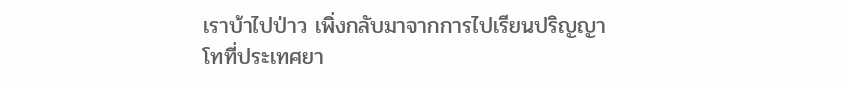เราบ้าไปป่าว เพิ่งกลับมาจากการไปเรียนปริญญาโทที่ประเทศยา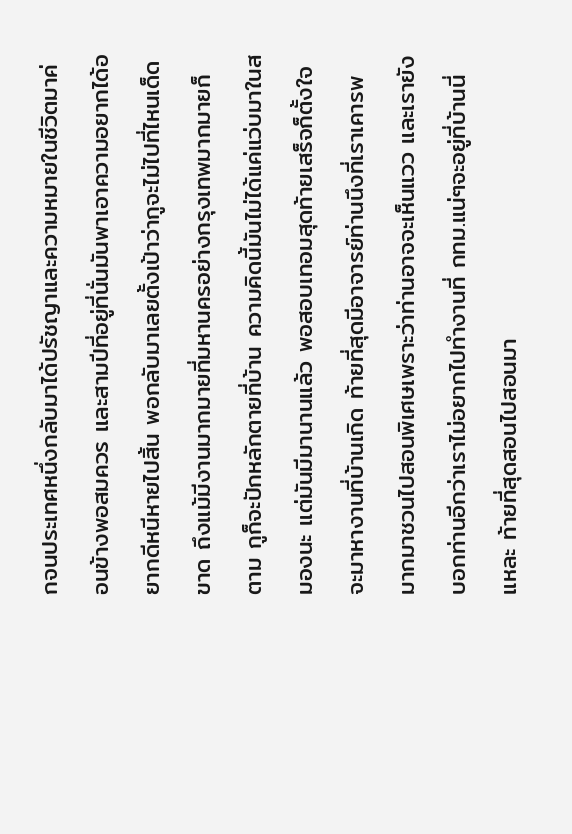กจนประเทศหนึ่งกลับมาได้ปรัชญาและความหมายในชีวิตมาค่อนข้างพอสมควร และสามปีที่อยู่ที่นั่นมันพาเอาความอยากได้อยากดีหนีหายไปสิ้น พอกลับมาเลยตั้งเป้าว่ากูจะไม่ไปที่ไหนเด็ดขาด ถึงแม้มีงานมากมายที่มหานครอย่างกรุงเทพมากมายก็ตาม กูก็จะปักหลักตายที่บ้าน ความคิดนี้มันไม่ได้แค่แว่บมาในสมองนะ แต่มันมีมานานแล้ว พอสอบเทอมสุดท้ายเสร็จก็ตั้งใจจะมาหางานที่บ้านเกิด ท้ายที่สุดมีอาจารย์ท่านนึงที่เราเคารพมากมาชวนไปสอนพิเศษเพราะว่าท่านอาจจะเห็นแวว และเรายังบอกท่านอีกว่าเราไม่อยากไปทำงานที่ กทม.แน่ๆจะอยู่ที่บ้านนี่แหละ ท้ายที่สุดสอนไปสอนมา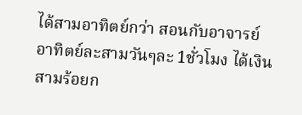ได้สามอาทิตย์กว่า สอนกับอาจารย์อาทิตย์ละสามวันๆละ 1ชั่วโมง ได้เงินสามร้อยก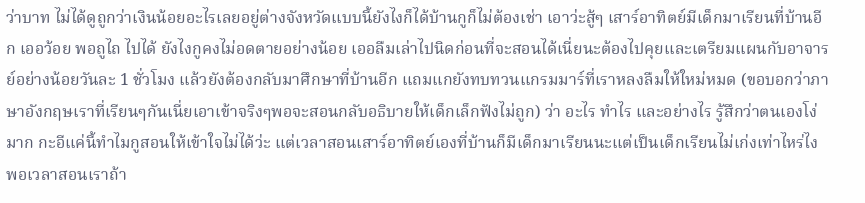ว่าบาท ไม่ได้ดูถูกว่าเงินน้อยอะไรเลยอยู่ต่างจังหวัดแบบนี้ยังไงก็ได้บ้านกูก็ไม่ต้องเช่า เอาว่ะสู้ๆ เสาร์อาทิตย์มีเด็กมาเรียนที่บ้านอีก เออว้อย พอถูไถ ไปได้ ยังไงกูคงไม่อดตายอย่างน้อย เออลืมเล่าไปนิดก่อนที่จะสอนได้เนี่ยนะต้องไปคุยเเละเตรียมแผนกับอาจารย์อย่างน้อยวันละ 1 ชั่วโมง แล้วยังต้องกลับมาศึกษาที่บ้านอีก แถมแกยังทบทวนแกรมมาร์ที่เราหลงลืมให้ใหม่หมด (ขอบอกว่าภาษาอังกฤษเราที่เรียนๆกันเนี่ยเอาเข้าจริงๆพอจะสอนกลับอธิบายให้เด็กเล็กฟังไม่ถูก) ว่า อะไร ทำไร และอย่างไร รู้สึกว่าตนเองโง่มาก กะอีแค่นี้ทำไมกูสอนให้เข้าใจไม่ได้ว่ะ แต่เวลาสอนเสาร์อาทิตย์เองที่บ้านก็มีเด็กมาเรียนนะแต่เป็นเด็กเรียนไม่เก่งเท่าไหร่ไง พอเวลาสอนเราถ้า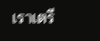เราเตรี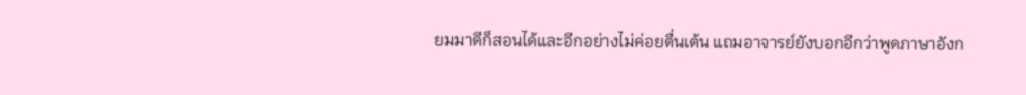ยมมาดีก็สอนได้และอีกอย่างไม่ค่อยตื่นเต้น แถมอาจารย์ยังบอกอีกว่าพูดภาษาอังก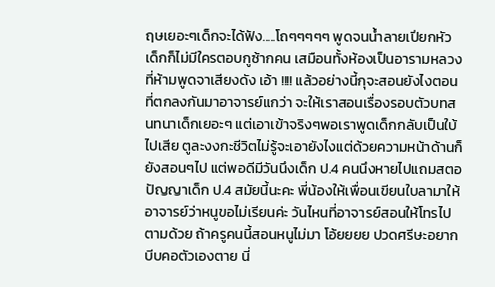ฤษเยอะๆเด็กจะได้ฟัง.....โถๆๆๆๆๆ พูดจนน้ำลายเปียกหัวเด็กก็ไม่มีใครตอบกูซ้ากคน เสมือนทั้งห้องเป็นอารามหลวงที่ห้ามพูดจาเสียงดัง เอ้า !!!! แล้วอย่างนี้กุจะสอนยังไงตอนที่ตกลงกันมาอาจารย์แกว่า จะให้เราสอนเรื่องรอบตัวบทสนทนาเด็กเยอะๆ แต่เอาเข้าจริงๆพอเราพูดเด็กกลับเป็นใบ้ไปเสีย ตูละงงกะชีวิตไม่รู้จะเอายังไงแต่ด้วยความหน้าด้านก็ยังสอนๆไป แต่พอดีมีวันนึงเด็ก ป.4 คนนึงหายไปแถมสตอปัญญาเด็ก ป.4 สมัยนี้นะคะ พี่น้องให้เพื่อนเขียนใบลามาให้อาจารย์ว่าหนูขอไม่เรียนค่ะ วันไหนที่อาจารย์สอนให้โทรไปตามด้วย ถ้าครูคนนี้สอนหนูไม่มา โอ้ยยยย ปวดศรีษะอยากบีบคอตัวเองตาย นี่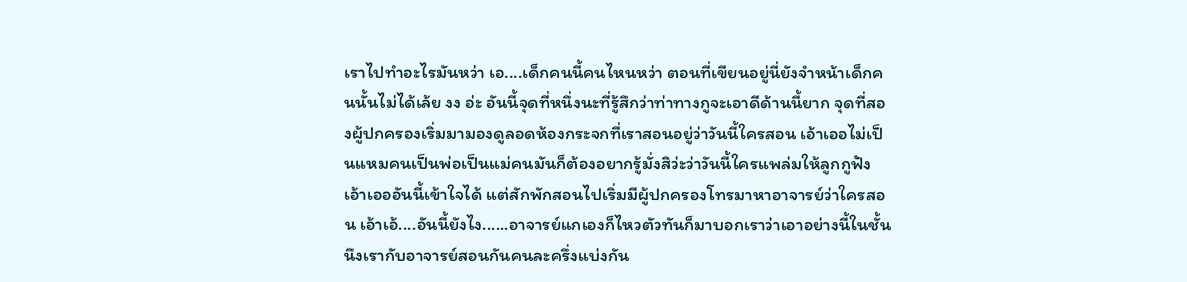เราไปทำอะไรมันหว่า เอ....เด็กคนนี้คนไหนหว่า ตอนที่เขียนอยู่นี่ยังจำหน้าเด็กคนนั้นไม่ได้เล้ย งง อ่ะ อันนี้จุดที่หนึ่งนะที่รู้สึกว่าท่าทางกูจะเอาดีด้านนี้ยาก จุดที่สองผู้ปกครองเริ่มมามองดูลอดห้องกระจกที่เราสอนอยู่ว่าวันนี้ใครสอน เอ้าเออไม่เป็นแหมคนเป็นพ่อเป็นแม่คนมันก็ต้องอยากรู้มั่งสิว่ะว่าวันนี้ใครแพล่มให้ลูกกูฟัง เอ้าเอออันนี้เข้าใจได้ แต่สักพักสอนไปเริ่มมีผู้ปกครองโทรมาหาอาจารย์ว่าใครสอน เอ้าเอ้....อันนี้ยังไง......อาจารย์แกเองก็ไหวตัวทันก็มาบอกเราว่าเอาอย่างนี้ในชั้นนึงเรากับอาจารย์สอนกันคนละครึ่งแบ่งกัน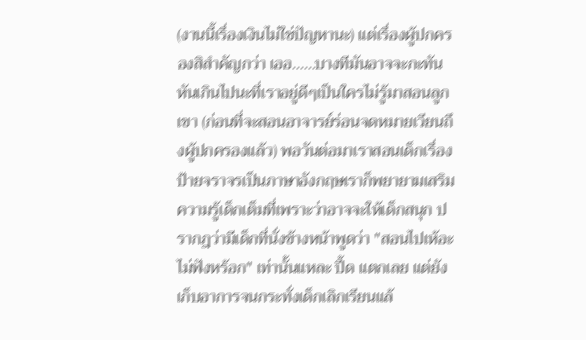(งานนี้เรื่องเงินไม่ใช่ปัญหานะ) แต่เรื่องผู้ปกครองสิสำคัญกว่า เออ......บางทีมันอาจจะกะทันหันเกินไปนะที่เราอยู่ดีๆเป็นใครไม่รู้มาสอนลูกเขา (ก่อนที่จะสอนอาจารย์ร่อนจดหมายเวียนถึงผู้ปกครองแล้ว) พอวันต่อมาเราสอนเด็กเรื่องป้ายจราจรเป็นภาษาอังกฤษเราก็พยายามเสริมความรู้เด็กเต็มที่เพราะว่าอาจจะให้เด็กสนุก ปรากฎว่ามีเด็กที่นั่งข้างหน้าพูดว่า "สอนไปเห้อะไม่ฟังหร้อก" เท่านั้นแหละ ปี้ด แตกเลย แต่ยังเก็บอาการจนกระทั่งเด็กเลิกเรียนแล้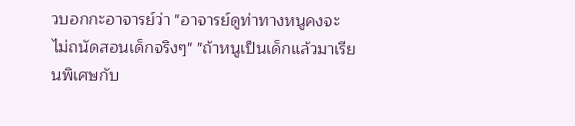วบอกกะอาจารย์ว่า "อาจารย์ดูท่าทางหนูคงจะไม่ถนัดสอนเด็กจริงๆ" "ถ้าหนูเป็นเด็กแล้วมาเรียนพิเศษกับ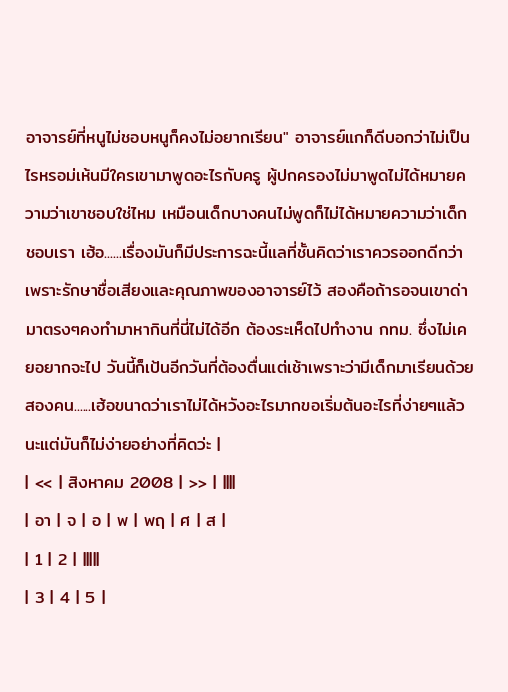อาจารย์ที่หนูไม่ชอบหนูก็คงไม่อยากเรียน" อาจารย์แกก็ดีบอกว่าไม่เป็นไรหรอม่เห้นมีใครเขามาพูดอะไรกับครู ผู้ปกครองไม่มาพูดไม่ได้หมายความว่าเขาชอบใช่ไหม เหมือนเด็กบางคนไม่พูดก็ไม่ได้หมายความว่าเด็กชอบเรา เฮ้อ......เรื่องมันก็มีประการฉะนี้แลที่ชั้นคิดว่าเราควรออกดีกว่า เพราะรักษาชื่อเสียงและคุณภาพของอาจารย์ไว้ สองคือถ้ารอจนเขาด่ามาตรงๆคงทำมาหากินที่นี่ไม่ได้อีก ต้องระเห็ดไปทำงาน กทม. ซึ่งไม่เคยอยากจะไป วันนี้ก็เป้นอีกวันที่ต้องตื่นแต่เช้าเพราะว่ามีเด็กมาเรียนด้วยสองคน......เฮ้อขนาดว่าเราไม่ได้หวังอะไรมากขอเริ่มต้นอะไรที่ง่ายๆแล้วนะแต่มันก็ไม่ง่ายอย่างที่คิดว่ะ |
| << | สิงหาคม 2008 | >> | ||||
| อา | จ | อ | พ | พฤ | ศ | ส |
| 1 | 2 | |||||
| 3 | 4 | 5 |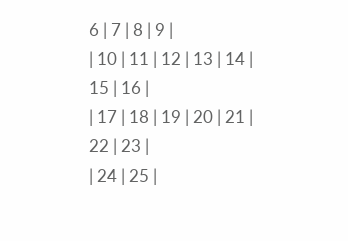6 | 7 | 8 | 9 |
| 10 | 11 | 12 | 13 | 14 | 15 | 16 |
| 17 | 18 | 19 | 20 | 21 | 22 | 23 |
| 24 | 25 |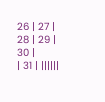26 | 27 | 28 | 29 | 30 |
| 31 | ||||||